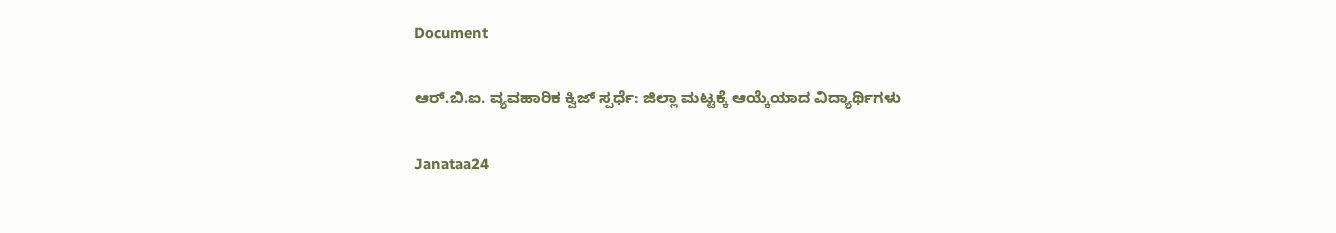Document

ಆರ್.ಬಿ.ಐ. ವ್ಯವಹಾರಿಕ ಕ್ವಿಜ್ ಸ್ಪರ್ಧೆ: ಜಿಲ್ಲಾ ಮಟ್ಟಕ್ಕೆ ಆಯ್ಕೆಯಾದ ವಿದ್ಯಾರ್ಥಿಗಳು

Janataa24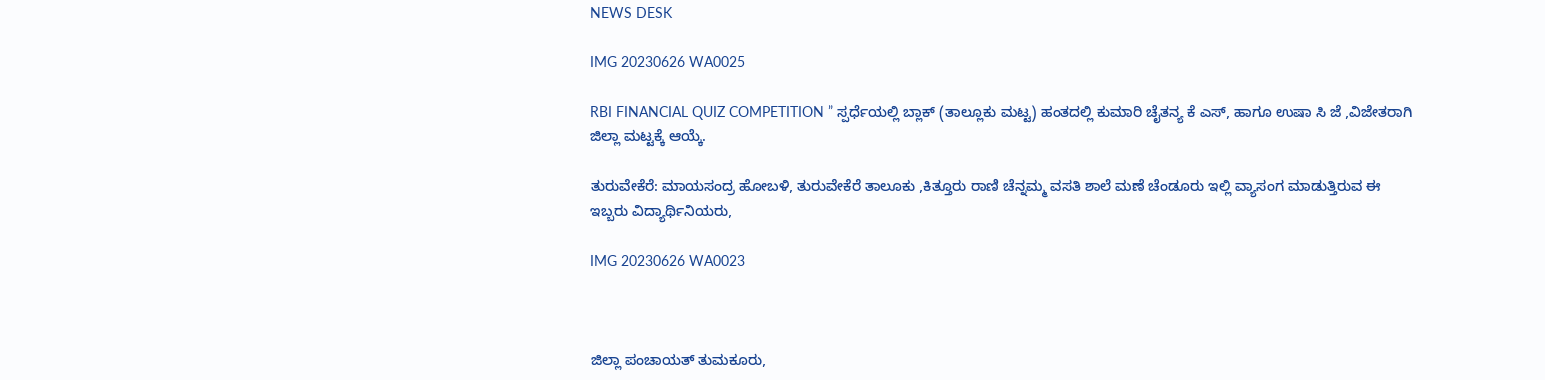NEWS DESK

IMG 20230626 WA0025

RBI FINANCIAL QUIZ COMPETITION ” ಸ್ಪರ್ಧೆಯಲ್ಲಿ ಬ್ಲಾಕ್ (ತಾಲ್ಲೂಕು ಮಟ್ಟ) ಹಂತದಲ್ಲಿ ಕುಮಾರಿ ಚೈತನ್ಯ ಕೆ ಎಸ್, ಹಾಗೂ ಉಷಾ ಸಿ ಜೆ ,ವಿಜೇತರಾಗಿ ಜಿಲ್ಲಾ ಮಟ್ಟಕ್ಕೆ ಆಯ್ಕೆ.

ತುರುವೇಕೆರೆ: ಮಾಯಸಂದ್ರ ಹೋಬಳಿ, ತುರುವೇಕೆರೆ ತಾಲೂಕು ,ಕಿತ್ತೂರು ರಾಣಿ ಚೆನ್ನಮ್ಮ ವಸತಿ ಶಾಲೆ ಮಣೆ ಚೆಂಡೂರು ಇಲ್ಲಿ ವ್ಯಾಸಂಗ ಮಾಡುತ್ತಿರುವ ಈ ಇಬ್ಬರು ವಿದ್ಯಾರ್ಥಿನಿಯರು,

IMG 20230626 WA0023



ಜಿಲ್ಲಾ ಪಂಚಾಯತ್ ತುಮಕೂರು,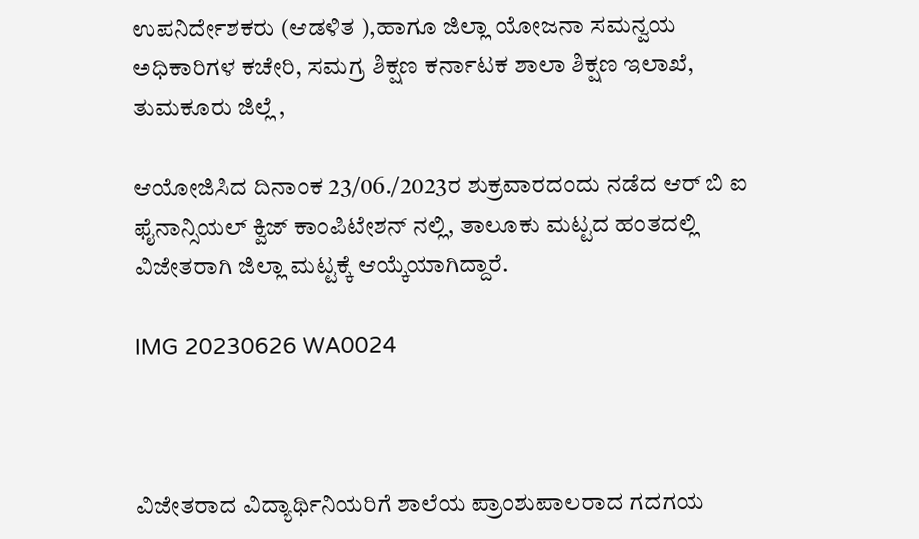ಉಪನಿರ್ದೇಶಕರು (ಆಡಳಿತ ),ಹಾಗೂ ಜಿಲ್ಲಾ ಯೋಜನಾ ಸಮನ್ವಯ ಅಧಿಕಾರಿಗಳ ಕಚೇರಿ, ಸಮಗ್ರ ಶಿಕ್ಷಣ ಕರ್ನಾಟಕ ಶಾಲಾ ಶಿಕ್ಷಣ ಇಲಾಖೆ, ತುಮಕೂರು ಜಿಲ್ಲೆ ,

ಆಯೋಜಿಸಿದ ದಿನಾಂಕ 23/06./2023ರ ಶುಕ್ರವಾರದಂದು ನಡೆದ ಆರ್ ಬಿ ಐ ಫೈನಾನ್ಸಿಯಲ್ ಕ್ವಿಜ್ ಕಾಂಪಿಟೇಶನ್ ನಲ್ಲಿ, ತಾಲೂಕು ಮಟ್ಟದ ಹಂತದಲ್ಲಿ ವಿಜೇತರಾಗಿ ಜಿಲ್ಲಾ ಮಟ್ಟಕ್ಕೆ ಆಯ್ಕೆಯಾಗಿದ್ದಾರೆ.

IMG 20230626 WA0024



ವಿಜೇತರಾದ ವಿದ್ಯಾರ್ಥಿನಿಯರಿಗೆ ಶಾಲೆಯ ಪ್ರಾಂಶುಪಾಲರಾದ ಗದಗಯ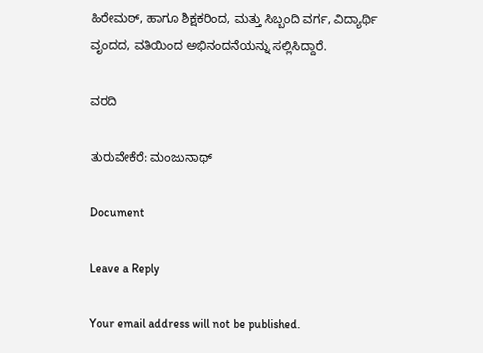ಹಿರೇಮಠ್, ಹಾಗೂ ಶಿಕ್ಷಕರಿಂದ, ಮತ್ತು ಸಿಬ್ಬಂದಿ ವರ್ಗ, ವಿದ್ಯಾರ್ಥಿ ವೃಂದದ, ವತಿಯಿಂದ ಅಭಿನಂದನೆಯನ್ನು ಸಲ್ಲಿಸಿದ್ದಾರೆ.

ವರದಿ

ತುರುವೇಕೆರೆ: ಮಂಜುನಾಥ್

Document

Leave a Reply

Your email address will not be published.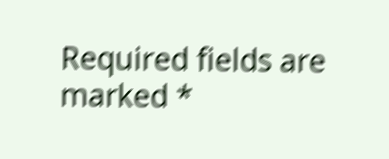Required fields are marked *